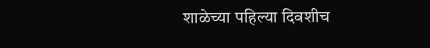शाळेच्या पहिल्या दिवशीच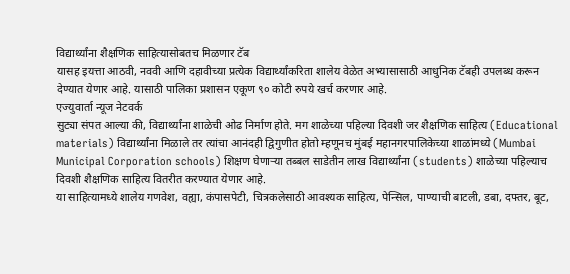विद्यार्थ्यांना शैक्षणिक साहित्यासोबतच मिळणार टॅब
यासह इयत्ता आठवी, नववी आणि दहावीच्या प्रत्येक विद्यार्थ्यांकरिता शालेय वेळेत अभ्यासासाठी आधुनिक टॅबही उपलब्ध करून देण्यात येणार आहे. यासाठी पालिका प्रशासन एकूण ९० कोटी रुपये खर्च करणार आहे.
एज्युवार्ता न्यूज नेटवर्क
सुट्या संपत आल्या की, विद्यार्थ्यांना शाळेची ओढ निर्माण होते. मग शाळेच्या पहिल्या दिवशी जर शैक्षणिक साहित्य (Educational materials) विद्यार्थ्यांना मिळाले तर त्यांचा आनंदही द्विगुणीत होतो म्हणूनच मुंबई महानगरपालिकेच्या शाळांमध्ये (Mumbai Municipal Corporation schools) शिक्षण घेणाऱ्या तब्बल साडेतीन लाख विद्यार्थ्यांना (students) शाळेच्या पहिल्याच दिवशी शैक्षणिक साहित्य वितरीत करण्यात येणार आहे.
या साहित्यामध्ये शालेय गणवेश, वह्या, कंपासपेटी, चित्रकलेसाठी आवश्यक साहित्य, पेन्सिल, पाण्याची बाटली, डबा, दफ्तर, बूट,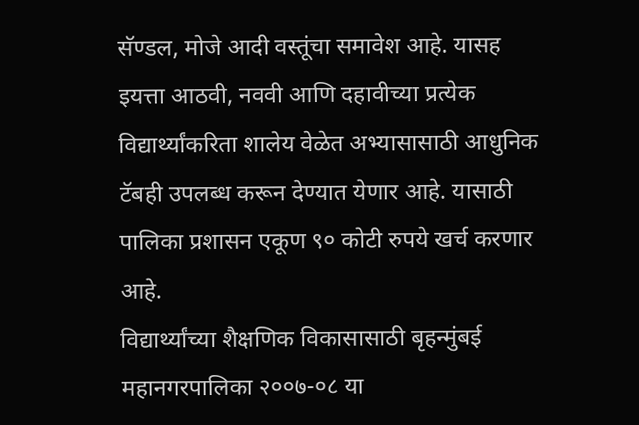सॅण्डल, मोजे आदी वस्तूंचा समावेश आहे. यासह इयत्ता आठवी, नववी आणि दहावीच्या प्रत्येक विद्यार्थ्यांकरिता शालेय वेळेत अभ्यासासाठी आधुनिक टॅबही उपलब्ध करून देण्यात येणार आहे. यासाठी पालिका प्रशासन एकूण ९० कोटी रुपये खर्च करणार आहे.
विद्यार्थ्यांच्या शैक्षणिक विकासासाठी बृहन्मुंबई महानगरपालिका २००७-०८ या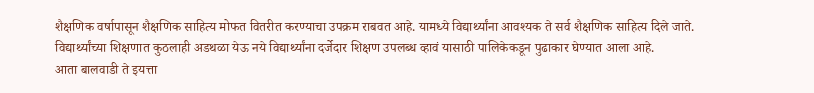शैक्षणिक वर्षापासून शैक्षणिक साहित्य मोफत वितरीत करण्याचा उपक्रम राबवत आहे. यामध्ये विद्यार्थ्यांना आवश्यक ते सर्व शैक्षणिक साहित्य दिले जाते. विद्यार्थ्यांच्या शिक्षणात कुठलाही अडथळा येऊ नये विद्यार्थ्यांना दर्जेदार शिक्षण उपलब्ध व्हावं यासाठी पालिकेकडून पुढाकार घेण्यात आला आहे.
आता बालवाडी ते इयत्ता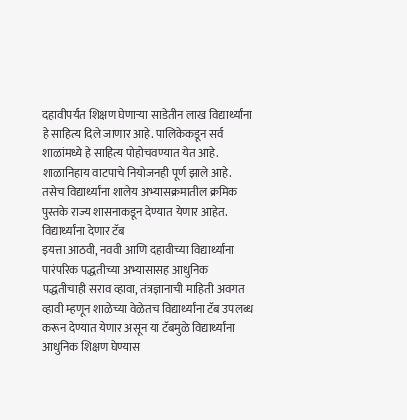दहावीपर्यंत शिक्षण घेणाऱ्या साडेतीन लाख विद्यार्थ्यांना हे साहित्य दिले जाणार आहे. पालिकेकडून सर्व शाळांमध्ये हे साहित्य पोहोचवण्यात येत आहे. शाळानिहाय वाटपाचे नियोजनही पूर्ण झाले आहे. तसेच विद्यार्थ्यांना शालेय अभ्यासक्रमातील क्रमिक पुस्तके राज्य शासनाकडून देण्यात येणार आहेत.
विद्यार्थ्यांना देणार टॅब
इयत्ता आठवी, नववी आणि दहावीच्या विद्यार्थ्यांना पारंपरिक पद्धतीच्या अभ्यासासह आधुनिक पद्धतीचाही सराव व्हावा, तंत्रज्ञानाची माहिती अवगत व्हावी म्हणून शाळेच्या वेळेतच विद्यार्थ्यांना टॅब उपलब्ध करून देण्यात येणार असून या टॅबमुळे विद्यार्थ्यांना आधुनिक शिक्षण घेण्यास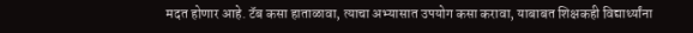मदत होणार आहे. टॅब कसा हाताळावा, त्याचा अभ्यासात उपयोग कसा करावा, याबाबत शिक्षकही विद्यार्थ्यांना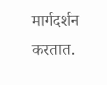मार्गदर्शन करतात.